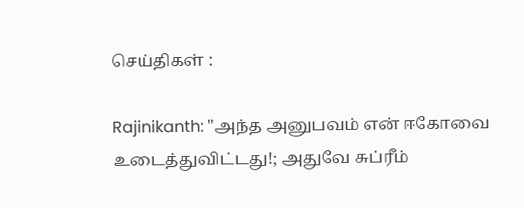செய்திகள் :

Rajinikanth: "அந்த அனுபவம் என் ஈகோவை உடைத்துவிட்டது!; அதுவே சுப்ரீம்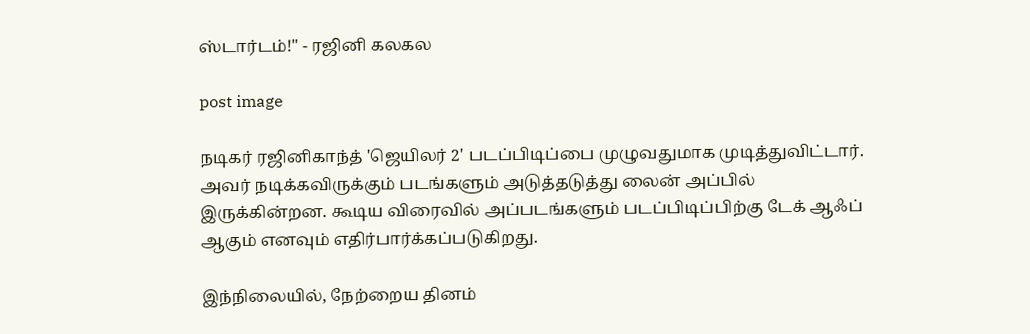ஸ்டார்டம்!" - ரஜினி கலகல

post image

நடிகர் ரஜினிகாந்த் 'ஜெயிலர் 2' படப்பிடிப்பை முழுவதுமாக முடித்துவிட்டார். அவர் நடிக்கவிருக்கும் படங்களும் அடுத்தடுத்து லைன் அப்பில் இருக்கின்றன. கூடிய விரைவில் அப்படங்களும் படப்பிடிப்பிற்கு டேக் ஆஃப் ஆகும் எனவும் எதிர்பார்க்கப்படுகிறது.

இந்நிலையில், நேற்றைய தினம்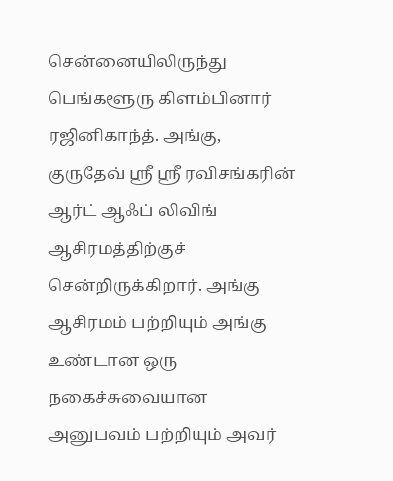சென்னையிலிருந்து பெங்களூரு கிளம்பினார் ரஜினிகாந்த். அங்கு, குருதேவ் ஸ்ரீ ஸ்ரீ ரவிசங்கரின் ஆர்ட் ஆஃப் லிவிங் ஆசிரமத்திற்குச் சென்றிருக்கிறார். அங்கு ஆசிரமம் பற்றியும் அங்கு உண்டான ஒரு நகைச்சுவையான அனுபவம் பற்றியும் அவர்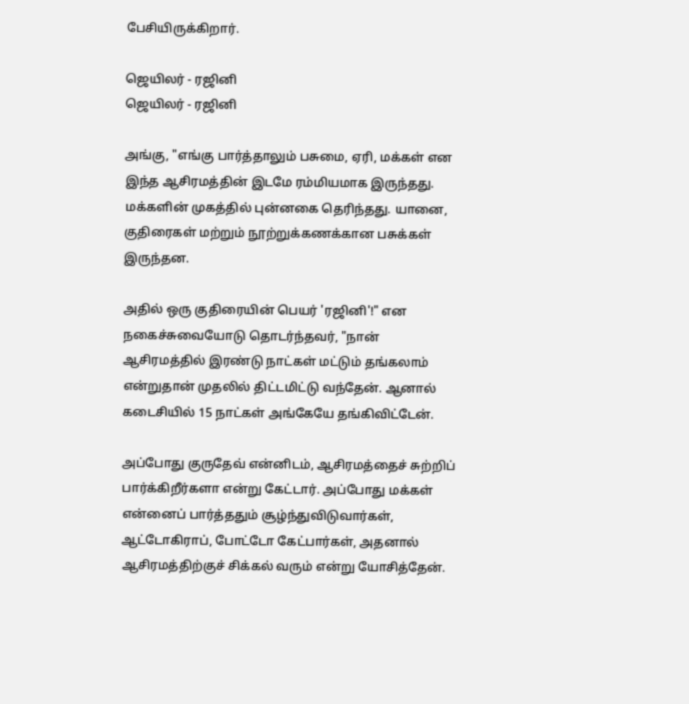பேசியிருக்கிறார்.

ஜெயிலர் - ரஜினி
ஜெயிலர் - ரஜினி

அங்கு, "எங்கு பார்த்தாலும் பசுமை, ஏரி, மக்கள் என இந்த ஆசிரமத்தின் இடமே ரம்மியமாக இருந்தது. மக்களின் முகத்தில் புன்னகை தெரிந்தது. யானை, குதிரைகள் மற்றும் நூற்றுக்கணக்கான பசுக்கள் இருந்தன.

அதில் ஒரு குதிரையின் பெயர் 'ரஜினி'!" என நகைச்சுவையோடு தொடர்ந்தவர், "நான் ஆசிரமத்தில் இரண்டு நாட்கள் மட்டும் தங்கலாம் என்றுதான் முதலில் திட்டமிட்டு வந்தேன். ஆனால் கடைசியில் 15 நாட்கள் அங்கேயே தங்கிவிட்டேன்.

அப்போது குருதேவ் என்னிடம், ஆசிரமத்தைச் சுற்றிப் பார்க்கிறீர்களா என்று கேட்டார். அப்போது மக்கள் என்னைப் பார்த்ததும் சூழ்ந்துவிடுவார்கள், ஆட்டோகிராப், போட்டோ கேட்பார்கள், அதனால் ஆசிரமத்திற்குச் சிக்கல் வரும் என்று யோசித்தேன்.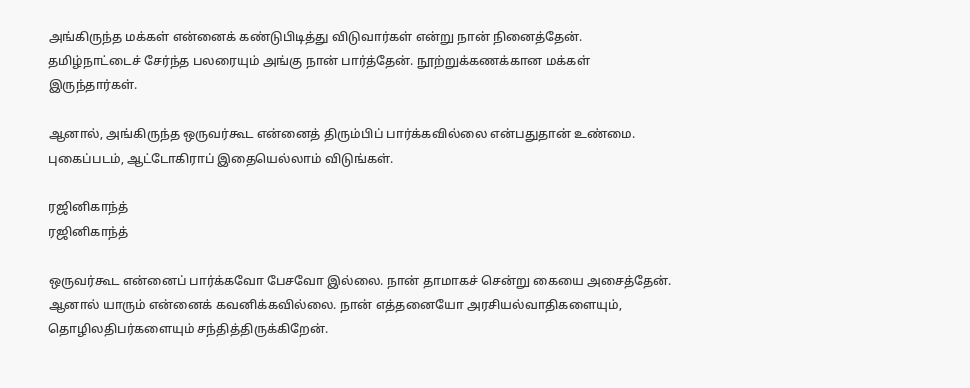அங்கிருந்த மக்கள் என்னைக் கண்டுபிடித்து விடுவார்கள் என்று நான் நினைத்தேன். தமிழ்நாட்டைச் சேர்ந்த பலரையும் அங்கு நான் பார்த்தேன். நூற்றுக்கணக்கான மக்கள் இருந்தார்கள்.

ஆனால், அங்கிருந்த ஒருவர்கூட என்னைத் திரும்பிப் பார்க்கவில்லை என்பதுதான் உண்மை. புகைப்படம், ஆட்டோகிராப் இதையெல்லாம் விடுங்கள்.

ரஜினிகாந்த்
ரஜினிகாந்த்

ஒருவர்கூட என்னைப் பார்க்கவோ பேசவோ இல்லை. நான் தாமாகச் சென்று கையை அசைத்தேன். ஆனால் யாரும் என்னைக் கவனிக்கவில்லை. நான் எத்தனையோ அரசியல்வாதிகளையும், தொழிலதிபர்களையும் சந்தித்திருக்கிறேன்.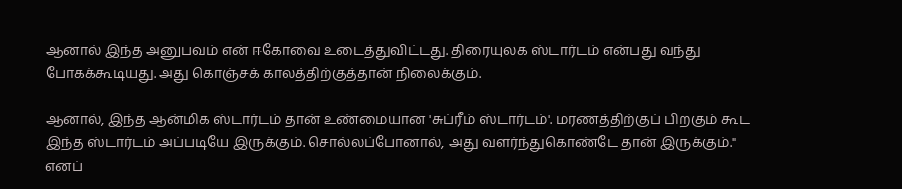ஆனால் இந்த அனுபவம் என் ஈகோவை உடைத்துவிட்டது. திரையுலக ஸ்டார்டம் என்பது வந்து போகக்கூடியது. அது கொஞ்சக் காலத்திற்குத்தான் நிலைக்கும்.

ஆனால், இந்த ஆன்மிக ஸ்டார்டம் தான் உண்மையான 'சுப்ரீம் ஸ்டார்டம்'. மரணத்திற்குப் பிறகும் கூட இந்த ஸ்டார்டம் அப்படியே இருக்கும். சொல்லப்போனால், அது வளர்ந்துகொண்டே தான் இருக்கும்." எனப்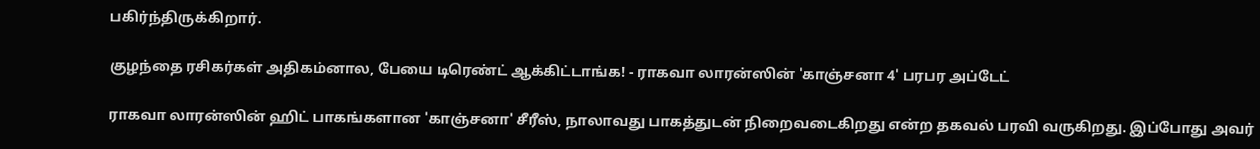பகிர்ந்திருக்கிறார்.

குழந்தை ரசிகர்கள் அதிகம்னால, பேயை டிரெண்ட் ஆக்கிட்டாங்க! - ராகவா லாரன்ஸின் 'காஞ்சனா 4' பரபர அப்டேட்

ராகவா லாரன்ஸின் ஹிட் பாகங்களான 'காஞ்சனா' சீரீஸ், நாலாவது பாகத்துடன் நிறைவடைகிறது என்ற தகவல் பரவி வருகிறது. இப்போது அவர்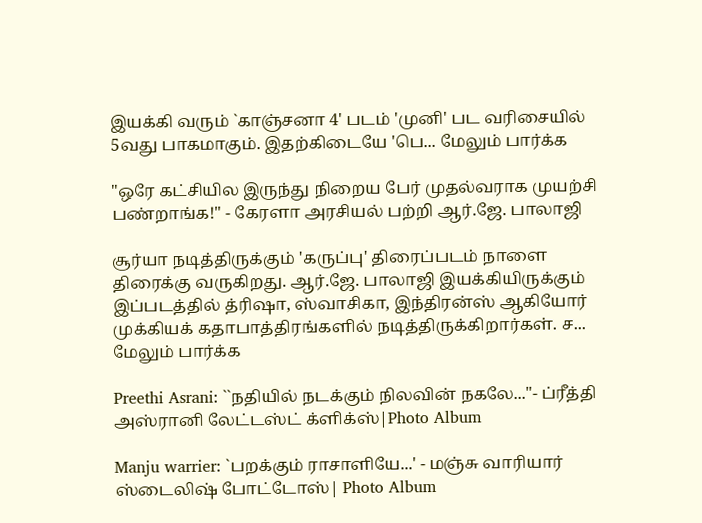இயக்கி வரும் `காஞ்சனா 4' படம் 'முனி' பட வரிசையில் 5வது பாகமாகும். இதற்கிடையே 'பெ... மேலும் பார்க்க

"ஒரே கட்சியில இருந்து நிறைய பேர் முதல்வராக முயற்சி பண்றாங்க!" - கேரளா அரசியல் பற்றி ஆர்.ஜே. பாலாஜி

சூர்யா நடித்திருக்கும் 'கருப்பு' திரைப்படம் நாளை திரைக்கு வருகிறது. ஆர்.ஜே. பாலாஜி இயக்கியிருக்கும் இப்படத்தில் த்ரிஷா, ஸ்வாசிகா, இந்திரன்ஸ் ஆகியோர் முக்கியக் கதாபாத்திரங்களில் நடித்திருக்கிறார்கள். ச... மேலும் பார்க்க

Preethi Asrani: ``நதியில் நடக்கும் நிலவின் நகலே..."- ப்ரீத்தி அஸ்ரானி லேட்டஸ்ட் க்ளிக்ஸ்|Photo Album

Manju warrier: `பறக்கும் ராசாளியே...' - மஞ்சு வாரியார் ஸ்டைலிஷ் போட்டோஸ்| Photo Album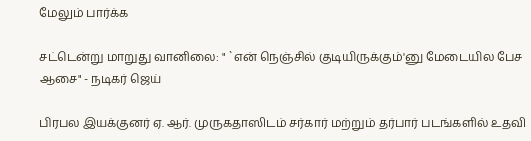மேலும் பார்க்க

சட்டென்று மாறுது வானிலை: " `என் நெஞ்சில் குடியிருக்கும்'னு மேடையில பேச ஆசை" - நடிகர் ஜெய்

பிரபல இயக்குனர் ஏ. ஆர். முருகதாஸிடம் சர்கார் மற்றும் தர்பார் படங்களில் உதவி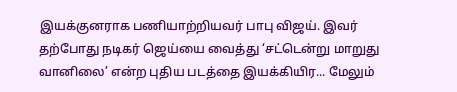இயக்குனராக பணியாற்றியவர் பாபு விஜய். இவர் தற்போது நடிகர் ஜெய்யை வைத்து ‘சட்டென்று மாறுது வானிலை’ என்ற புதிய படத்தை இயக்கியிர... மேலும்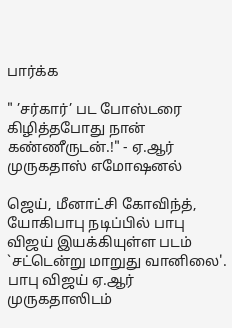பார்க்க

" ’சர்கார்’ பட போஸ்டரை கிழித்தபோது நான் கண்ணீருடன்.!" - ஏ.ஆர் முருகதாஸ் எமோஷனல்

ஜெய், மீனாட்சி கோவிந்த், யோகிபாபு நடிப்பில் பாபு விஜய் இயக்கியுள்ள படம் `சட்டென்று மாறுது வானிலை'. பாபு விஜய் ஏ.ஆர் முருகதாஸிடம்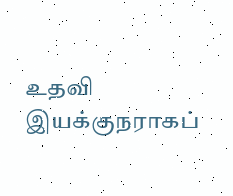உதவி இயக்குநராகப்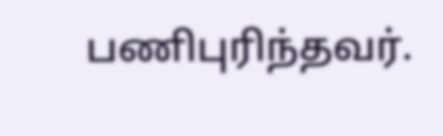பணிபுரிந்தவர்.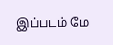இப்படம் மே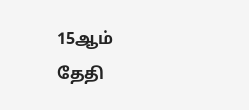15ஆம் தேதி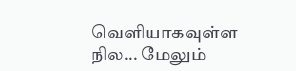வெளியாகவுள்ள நில... மேலும்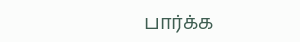பார்க்க